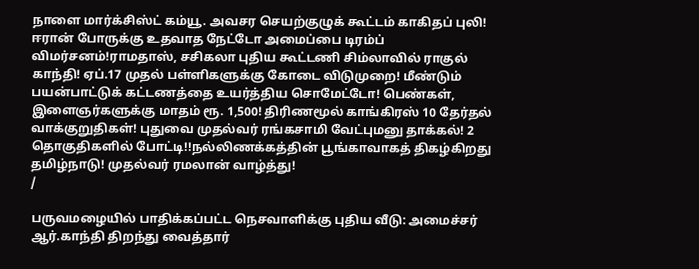நாளை மார்க்சிஸ்ட் கம்யூ. அவசர செயற்குழுக் கூட்டம் காகிதப் புலி! ஈரான் போருக்கு உதவாத நேட்டோ அமைப்பை டிரம்ப் விமர்சனம்!ராமதாஸ், சசிகலா புதிய கூட்டணி சிம்லாவில் ராகுல் காந்தி! ஏப்.17 முதல் பள்ளிகளுக்கு கோடை விடுமுறை! மீண்டும் பயன்பாட்டுக் கட்டணத்தை உயர்த்திய சொமேட்டோ! பெண்கள், இளைஞர்களுக்கு மாதம் ரூ. 1,500! திரிணமூல் காங்கிரஸ் 10 தேர்தல் வாக்குறுதிகள்! புதுவை முதல்வர் ரங்கசாமி வேட்புமனு தாக்கல்! 2 தொகுதிகளில் போட்டி!!நல்லிணக்கத்தின் பூங்காவாகத் திகழ்கிறது தமிழ்நாடு! முதல்வர் ரமலான் வாழ்த்து!
/

பருவமழையில் பாதிக்கப்பட்ட நெசவாளிக்கு புதிய வீடு: அமைச்சர் ஆர்.காந்தி திறந்து வைத்தார்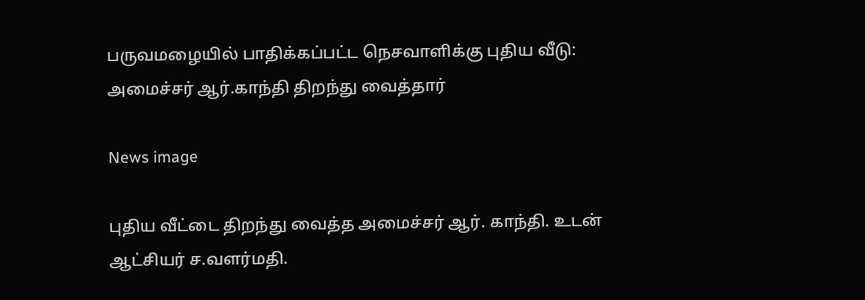பருவமழையில் பாதிக்கப்பட்ட நெசவாளிக்கு புதிய வீடு: அமைச்சர் ஆர்.காந்தி திறந்து வைத்தார்

News image

புதிய வீட்டை திறந்து வைத்த அமைச்சர் ஆர். காந்தி. உடன் ஆட்சியர் ச.வளர்மதி.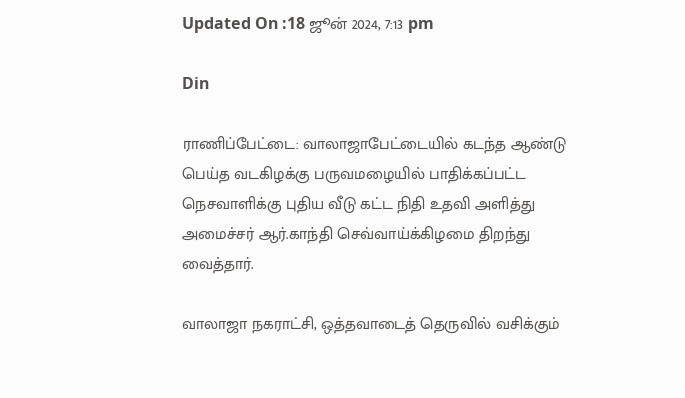Updated On :18 ஜூன் 2024, 7:13 pm

Din

ராணிப்பேட்டை: வாலாஜாபேட்டையில் கடந்த ஆண்டு பெய்த வடகிழக்கு பருவமழையில் பாதிக்கப்பட்ட நெசவாளிக்கு புதிய வீடு கட்ட நிதி உதவி அளித்து அமைச்சர் ஆர்.காந்தி செவ்வாய்க்கிழமை திறந்து வைத்தார்.

வாலாஜா நகராட்சி, ஒத்தவாடைத் தெருவில் வசிக்கும்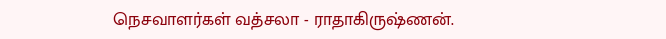நெசவாளர்கள் வத்சலா - ராதாகிருஷ்ணன்.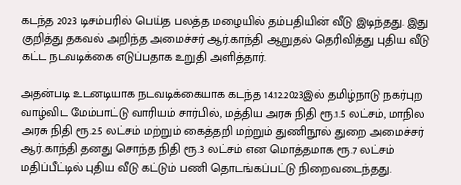கடந்த 2023 டிசம்பரில் பெய்த பலத்த மழையில் தம்பதியின் வீடு இடிந்தது. இது குறித்து தகவல் அறிந்த அமைச்சர் ஆர்.காந்தி ஆறுதல் தெரிவித்து புதிய வீடு கட்ட நடவடிக்கை எடுப்பதாக உறுதி அளித்தார்.

அதன்படி உடனடியாக நடவடிக்கையாக கடந்த 14.12.2023இல் தமிழ்நாடு நகர்புற வாழ்விட மேம்பாட்டு வாரியம் சார்பில், மத்திய அரசு நிதி ரூ.1.5 லட்சம், மாநில அரசு நிதி ரூ.2.5 லட்சம் மற்றும் கைத்தறி மற்றும் துணிநூல் துறை அமைச்சர் ஆர்.காந்தி தனது சொந்த நிதி ரூ.3 லட்சம் என மொத்தமாக ரூ.7 லட்சம் மதிப்பீட்டில் புதிய வீடு கட்டும் பணி தொடங்கப்பட்டு நிறைவடைந்தது.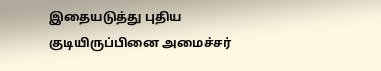இதையடுத்து புதிய குடியிருப்பினை அமைச்சர்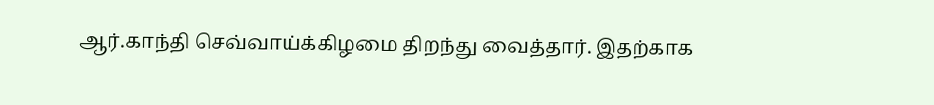ஆர்.காந்தி செவ்வாய்க்கிழமை திறந்து வைத்தார். இதற்காக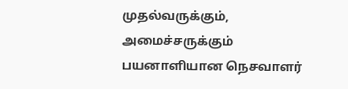முதல்வருக்கும், அமைச்சருக்கும் பயனாளியான நெசவாளர்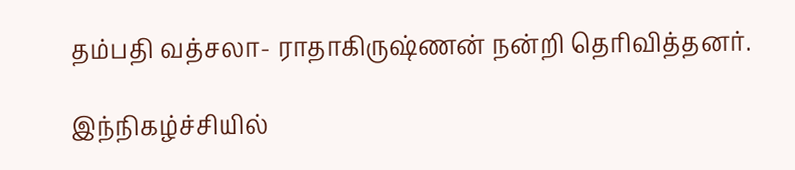தம்பதி வத்சலா- ராதாகிருஷ்ணன் நன்றி தெரிவித்தனர்.

இந்நிகழ்ச்சியில்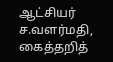ஆட்சியர் ச.வளர்மதி, கைத்தறித்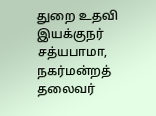துறை உதவி இயக்குநர் சத்யபாமா, நகர்மன்றத் தலைவர்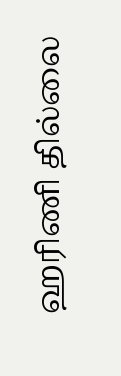ஹரிணி தில்லை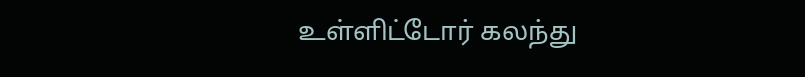உள்ளிட்டோர் கலந்து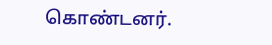கொண்டனர்.